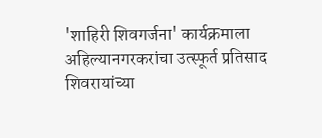'शाहिरी शिवगर्जना' कार्यक्रमाला अहिल्यानगरकरांचा उत्स्फूर्त प्रतिसाद
शिवरायांच्या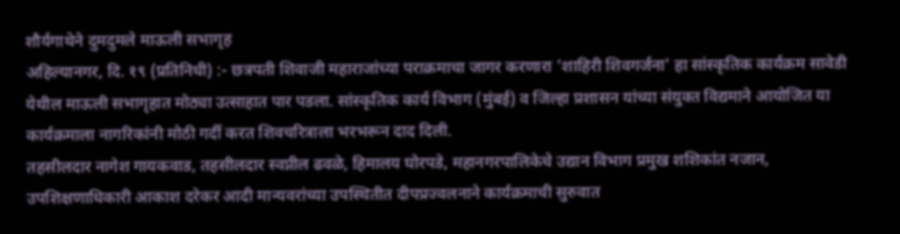शौर्यगाथेने दुमदुमले माऊली सभागृह
अहिल्यानगर, दि. १९ (प्रतिनिधी) :- छत्रपती शिवाजी महाराजांच्या पराक्रमाचा जागर करणारा 'शाहिरी शिवगर्जना' हा सांस्कृतिक कार्यक्रम सावेडी येथील माऊली सभागृहात मोठ्या उत्साहात पार पडला. सांस्कृतिक कार्य विभाग (मुंबई) व जिल्हा प्रशासन यांच्या संयुक्त विद्यमाने आयोजित या कार्यक्रमाला नागरिकांनी मोठी गर्दी करत शिवचरित्राला भरभरून दाद दिली.
तहसीलदार नागेश गायकवाड, तहसीलदार स्वप्नील ढवळे, हिमालय घोरपडे, महानगरपालिकेचे उद्यान विभाग प्रमुख शशिकांत नजान, उपशिक्षणाधिकारी आकाश दरेकर आदी मान्यवरांच्या उपस्थितीत दीपप्रज्वलनाने कार्यक्रमाची सुरुवात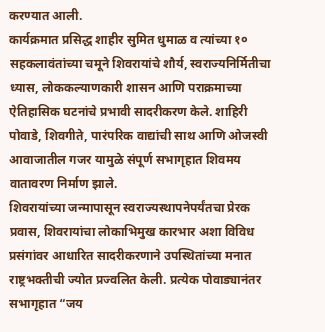करण्यात आली.
कार्यक्रमात प्रसिद्ध शाहीर सुमित धुमाळ व त्यांच्या १० सहकलावंतांच्या चमूने शिवरायांचे शौर्य, स्वराज्यनिर्मितीचा ध्यास, लोककल्याणकारी शासन आणि पराक्रमाच्या ऐतिहासिक घटनांचे प्रभावी सादरीकरण केले. शाहिरी पोवाडे, शिवगीते, पारंपरिक वाद्यांची साथ आणि ओजस्वी आवाजातील गजर यामुळे संपूर्ण सभागृहात शिवमय वातावरण निर्माण झाले.
शिवरायांच्या जन्मापासून स्वराज्यस्थापनेपर्यंतचा प्रेरक प्रवास, शिवरायांचा लोकाभिमुख कारभार अशा विविध प्रसंगांवर आधारित सादरीकरणाने उपस्थितांच्या मनात राष्ट्रभक्तीची ज्योत प्रज्वलित केली. प्रत्येक पोवाड्यानंतर सभागृहात “जय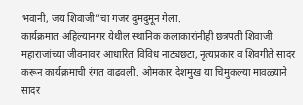भवानी, जय शिवाजी”चा गजर दुमदुमून गेला.
कार्यक्रमात अहिल्यानगर येथील स्थानिक कलाकारांनीही छत्रपती शिवाजी महाराजांच्या जीवनावर आधारित विविध नाट्यछटा, नृत्यप्रकार व शिवगीते सादर करून कार्यक्रमाची रंगत वाढवली. ओमकार देशमुख या चिमुकल्या मावळ्याने सादर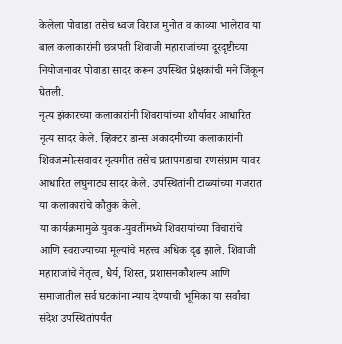केलेला पोवाडा तसेच ध्वज विराज मुनोत व काव्या भालेराव या बाल कलाकारांनी छत्रपती शिवाजी महाराजांच्या दूरदृष्टीच्या नियोजनावर पोवाडा सादर करून उपस्थित प्रेक्षकांची मने जिंकून घेतली.
नृत्य झंकारच्या कलाकारांनी शिवरायांच्या शौर्यावर आधारित नृत्य सादर केले. व्हिक्टर डान्स अकादमीच्या कलाकारांनी शिवजन्मोत्सवावर नृत्यगीत तसेच प्रतापगडाचा रणसंग्राम यावर आधारित लघुनाट्य सादर केले. उपस्थितांनी टाळ्यांच्या गजरात या कलाकारांचे कौतुक केले.
या कार्यक्रमामुळे युवक-युवतींमध्ये शिवरायांच्या विचारांचे आणि स्वराज्याच्या मूल्यांचे महत्त्व अधिक दृढ झाले. शिवाजी महाराजांचे नेतृत्व, धैर्य, शिस्त, प्रशासनकौशल्य आणि समाजातील सर्व घटकांना न्याय देण्याची भूमिका या सर्वांचा संदेश उपस्थितांपर्यंत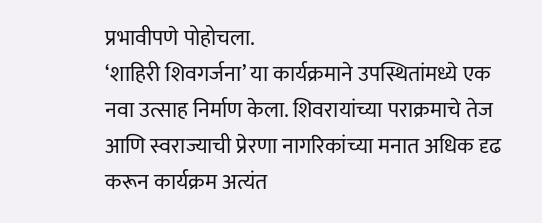प्रभावीपणे पोहोचला.
‘शाहिरी शिवगर्जना’ या कार्यक्रमाने उपस्थितांमध्ये एक नवा उत्साह निर्माण केला. शिवरायांच्या पराक्रमाचे तेज आणि स्वराज्याची प्रेरणा नागरिकांच्या मनात अधिक दृढ करून कार्यक्रम अत्यंत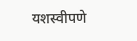यशस्वीपणे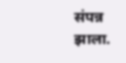संपन्न झाला.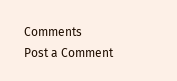Comments
Post a Comment